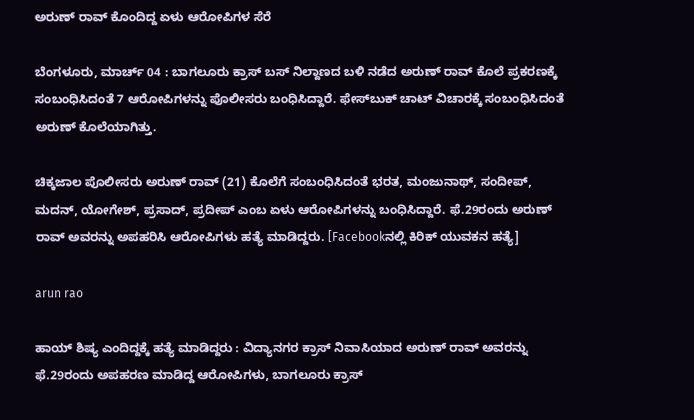ಅರುಣ್ ರಾವ್ ಕೊಂದಿದ್ದ ಏಳು ಆರೋಪಿಗಳ ಸೆರೆ

ಬೆಂಗಳೂರು, ಮಾರ್ಚ್ 04 : ಬಾಗಲೂರು ಕ್ರಾಸ್ ಬಸ್ ನಿಲ್ದಾಣದ ಬಳಿ ನಡೆದ ಅರುಣ್ ರಾವ್ ಕೊಲೆ ಪ್ರಕರಣಕ್ಕೆ ಸಂಬಂಧಿಸಿದಂತೆ 7 ಆರೋಪಿಗಳನ್ನು ಪೊಲೀಸರು ಬಂಧಿಸಿದ್ದಾರೆ. ಫೇಸ್‌ಬುಕ್ ಚಾಟ್‌ ವಿಚಾರಕ್ಕೆ ಸಂಬಂಧಿಸಿದಂತೆ ಅರುಣ್ ಕೊಲೆಯಾಗಿತ್ತು.

ಚಿಕ್ಕಜಾಲ ಪೊಲೀಸರು ಅರುಣ್ ರಾವ್ (21) ಕೊಲೆಗೆ ಸಂಬಂಧಿಸಿದಂತೆ ಭರತ, ಮಂಜುನಾಥ್, ಸಂದೀಪ್, ಮದನ್, ಯೋಗೇಶ್, ಪ್ರಸಾದ್, ಪ್ರದೀಪ್ ಎಂಬ ಏಳು ಆರೋಪಿಗಳನ್ನು ಬಂಧಿಸಿದ್ದಾರೆ. ಫೆ.29ರಂದು ಅರುಣ್ ರಾವ್ ಅವರನ್ನು ಅಪಹರಿಸಿ ಆರೋಪಿಗಳು ಹತ್ಯೆ ಮಾಡಿದ್ದರು. [Facebookನಲ್ಲಿ ಕಿರಿಕ್ ಯುವಕನ ಹತ್ಯೆ]

arun rao

ಹಾಯ್ ಶಿಷ್ಯ ಎಂದಿದ್ದಕ್ಕೆ ಹತ್ಯೆ ಮಾಡಿದ್ದರು : ವಿದ್ಯಾನಗರ ಕ್ರಾಸ್ ನಿವಾಸಿಯಾದ ಅರುಣ್ ರಾವ್ ಅವರನ್ನು ಫೆ.29ರಂದು ಅಪಹರಣ ಮಾಡಿದ್ದ ಆರೋಪಿಗಳು, ಬಾಗಲೂರು ಕ್ರಾಸ್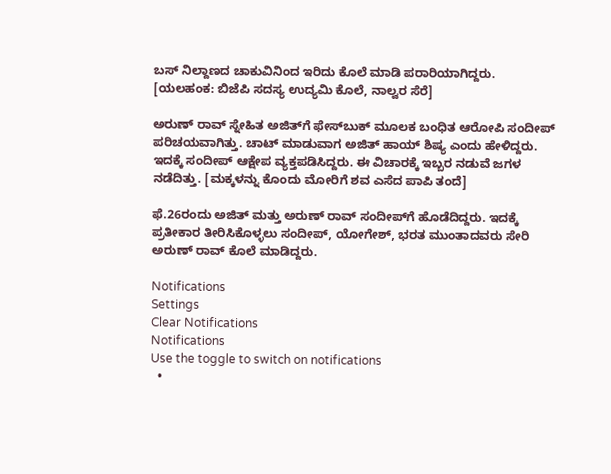ಬಸ್ ನಿಲ್ದಾಣದ ಚಾಕುವಿನಿಂದ ಇರಿದು ಕೊಲೆ ಮಾಡಿ ಪರಾರಿಯಾಗಿದ್ದರು. [ಯಲಹಂಕ: ಬಿಜೆಪಿ ಸದಸ್ಯ ಉದ್ಯಮಿ ಕೊಲೆ, ನಾಲ್ವರ ಸೆರೆ]

ಅರುಣ್ ರಾವ್ ಸ್ನೇಹಿತ ಅಜಿತ್‌ಗೆ ಫೇಸ್‌ಬುಕ್ ಮೂಲಕ ಬಂಧಿತ ಆರೋಪಿ ಸಂದೀಪ್ ಪರಿಚಯವಾಗಿತ್ತು. ಚಾಟ್ ಮಾಡುವಾಗ ಅಜಿತ್ ಹಾಯ್ ಶಿಷ್ಯ ಎಂದು ಹೇಳಿದ್ದರು. ಇದಕ್ಕೆ ಸಂದೀಪ್ ಆಕ್ಷೇಪ ವ್ಯಕ್ತಪಡಿಸಿದ್ದರು. ಈ ವಿಚಾರಕ್ಕೆ ಇಬ್ಬರ ನಡುವೆ ಜಗಳ ನಡೆದಿತ್ತು. [ಮಕ್ಕಳನ್ನು ಕೊಂದು ಮೋರಿಗೆ ಶವ ಎಸೆದ ಪಾಪಿ ತಂದೆ]

ಫೆ.26ರಂದು ಅಜಿತ್ ಮತ್ತು ಅರುಣ್ ರಾವ್ ಸಂದೀಪ್‌ಗೆ ಹೊಡೆದಿದ್ದರು. ಇದಕ್ಕೆ ಪ್ರತೀಕಾರ ತೀರಿಸಿಕೊಳ್ಳಲು ಸಂದೀಪ್, ಯೋಗೇಶ್, ಭರತ ಮುಂತಾದವರು ಸೇರಿ ಅರುಣ್ ರಾವ್ ಕೊಲೆ ಮಾಡಿದ್ದರು.

Notifications
Settings
Clear Notifications
Notifications
Use the toggle to switch on notifications
  •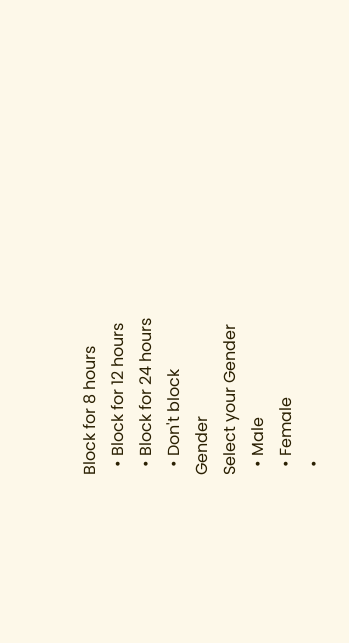Block for 8 hours
  • Block for 12 hours
  • Block for 24 hours
  • Don't block
Gender
Select your Gender
  • Male
  • Female
  •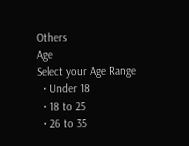Others
Age
Select your Age Range
  • Under 18
  • 18 to 25
  • 26 to 35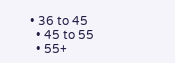• 36 to 45
  • 45 to 55
  • 55+